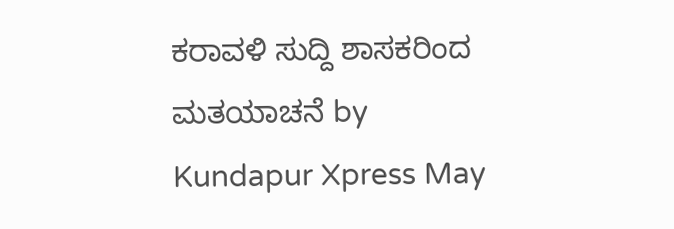ಕರಾವಳಿ ಸುದ್ದಿ ಶಾಸಕರಿಂದ ಮತಯಾಚನೆ by Kundapur Xpress May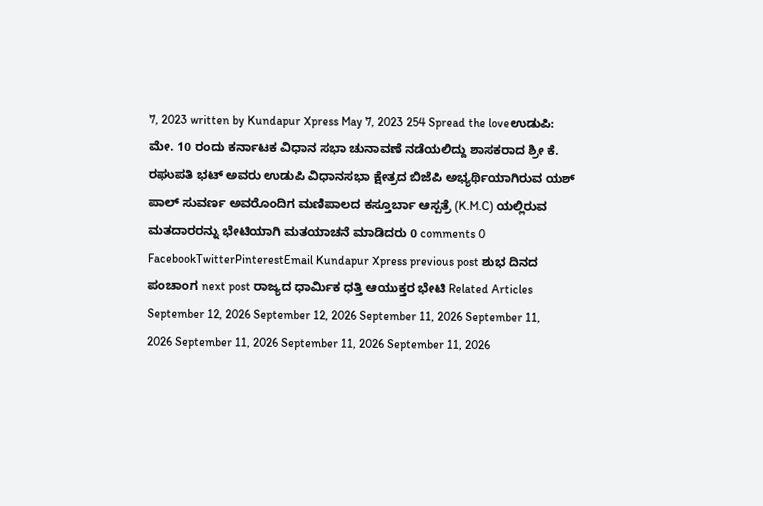7, 2023 written by Kundapur Xpress May 7, 2023 254 Spread the loveಉಡುಪಿ: ಮೇ. 10 ರಂದು ಕರ್ನಾಟಕ ವಿಧಾನ ಸಭಾ ಚುನಾವಣೆ ನಡೆಯಲಿದ್ದು ಶಾಸಕರಾದ ಶ್ರೀ ಕೆ. ರಘುಪತಿ ಭಟ್ ಅವರು ಉಡುಪಿ ವಿಧಾನಸಭಾ ಕ್ಷೇತ್ರದ ಬಿಜೆಪಿ ಅಭ್ಯರ್ಥಿಯಾಗಿರುವ ಯಶ್ ಪಾಲ್ ಸುವರ್ಣ ಅವರೊಂದಿಗ ಮಣಿಪಾಲದ ಕಸ್ತೂರ್ಬಾ ಆಸ್ಪತ್ರೆ (K.M.C) ಯಲ್ಲಿರುವ ಮತದಾರರನ್ನು ಭೇಟಿಯಾಗಿ ಮತಯಾಚನೆ ಮಾಡಿದರು 0 comments 0 FacebookTwitterPinterestEmail Kundapur Xpress previous post ಶುಭ ದಿನದ ಪಂಚಾಂಗ next post ರಾಜ್ಯದ ಧಾರ್ಮಿಕ ಧತ್ತಿ ಆಯುಕ್ತರ ಭೇಟಿ Related Articles September 12, 2026 September 12, 2026 September 11, 2026 September 11, 2026 September 11, 2026 September 11, 2026 September 11, 2026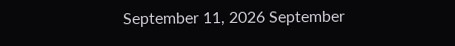September 11, 2026 September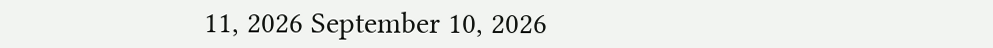11, 2026 September 10, 2026